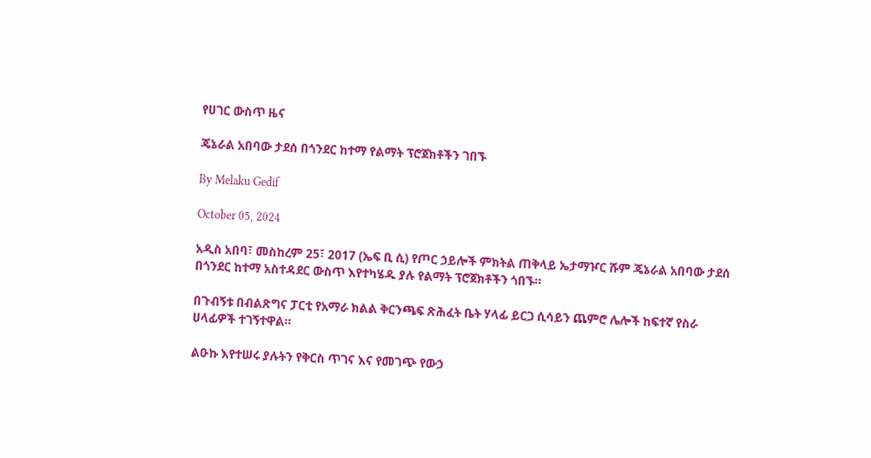የሀገር ውስጥ ዜና

ጄኔራል አበባው ታደሰ በጎንደር ከተማ የልማት ፕሮጀክቶችን ገበኙ

By Melaku Gedif

October 05, 2024

አዲስ አበባ፣ መስከረም 25፣ 2017 (ኤፍ ቢ ሲ) የጦር ኃይሎች ምክትል ጠቅላይ ኤታማዦር ሹም ጄኔራል አበባው ታደሰ በጎንደር ከተማ አስተዳደር ውስጥ እየተካሄዱ ያሉ የልማት ፕሮጀክቶችን ጎበኙ።

በጉብኝቱ በብልጽግና ፓርቲ የአማራ ክልል ቅርንጫፍ ጽሕፈት ቤት ሃላፊ ይርጋ ሲሳይን ጨምሮ ሌሎች ከፍተኛ የስራ ሀላፊዎች ተገኝተዋል።

ልዑኩ እየተሠሩ ያሉትን የቅርስ ጥገና እና የመገጭ የውኃ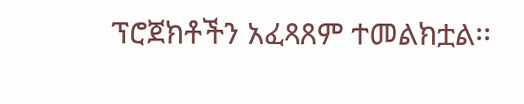ፕሮጀክቶችን አፈጻጸም ተመልክቷል፡፡